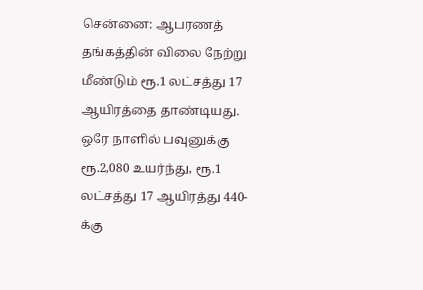சென்னை: ஆபரணத் தங்கத்தின் விலை நேற்று மீண்டும் ரூ.1 லட்சத்து 17 ஆயிரத்தை தாண்டியது. ஒரே நாளில் பவுனுக்கு ரூ.2,080 உயர்ந்து, ரூ.1 லட்சத்து 17 ஆயிரத்து 440-க்கு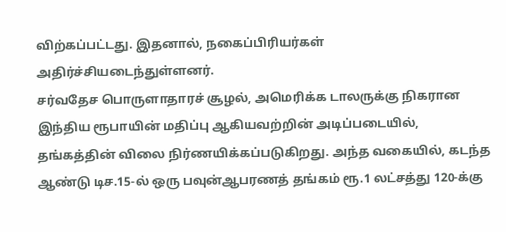விற்கப்பட்டது. இதனால், நகைப்பிரியர்கள் அதிர்ச்சியடைந்துள்ளனர்.
சர்வதேச பொருளாதாரச் சூழல், அமெரிக்க டாலருக்கு நிகரான இந்திய ரூபாயின் மதிப்பு ஆகியவற்றின் அடிப்படையில், தங்கத்தின் விலை நிர்ணயிக்கப்படுகிறது. அந்த வகையில், கடந்த ஆண்டு டிச.15-ல் ஒரு பவுன்ஆபரணத் தங்கம் ரூ.1 லட்சத்து 120-க்கு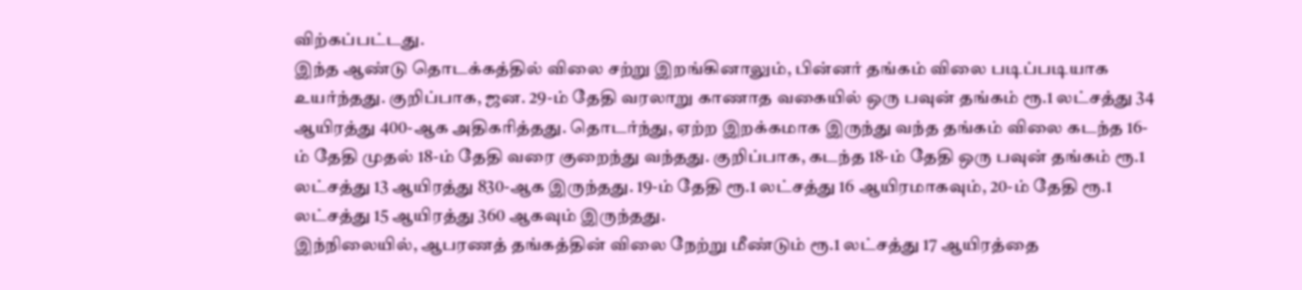விற்கப்பட்டது.
இந்த ஆண்டு தொடக்கத்தில் விலை சற்று இறங்கினாலும், பின்னர் தங்கம் விலை படிப்படியாக உயர்ந்தது. குறிப்பாக, ஜன. 29-ம் தேதி வரலாறு காணாத வகையில் ஒரு பவுன் தங்கம் ரூ.1 லட்சத்து 34 ஆயிரத்து 400-ஆக அதிகரித்தது. தொடர்ந்து, ஏற்ற இறக்கமாக இருந்து வந்த தங்கம் விலை கடந்த 16-ம் தேதி முதல் 18-ம் தேதி வரை குறைந்து வந்தது. குறிப்பாக, கடந்த 18-ம் தேதி ஒரு பவுன் தங்கம் ரூ.1 லட்சத்து 13 ஆயிரத்து 830-ஆக இருந்தது. 19-ம் தேதி ரூ.1 லட்சத்து 16 ஆயிரமாகவும், 20-ம் தேதி ரூ.1 லட்சத்து 15 ஆயிரத்து 360 ஆகவும் இருந்தது.
இந்நிலையில், ஆபரணத் தங்கத்தின் விலை நேற்று மீண்டும் ரூ.1 லட்சத்து 17 ஆயிரத்தை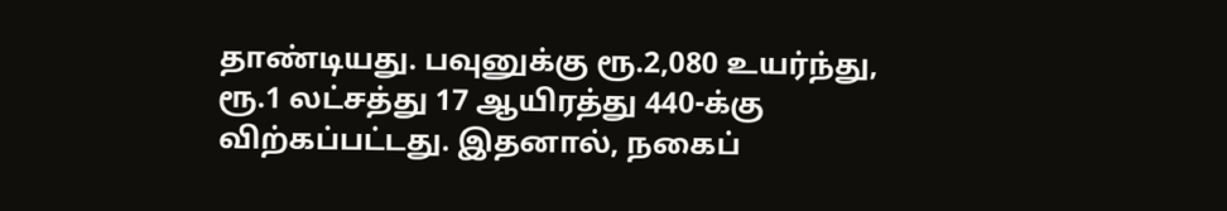தாண்டியது. பவுனுக்கு ரூ.2,080 உயர்ந்து, ரூ.1 லட்சத்து 17 ஆயிரத்து 440-க்கு விற்கப்பட்டது. இதனால், நகைப்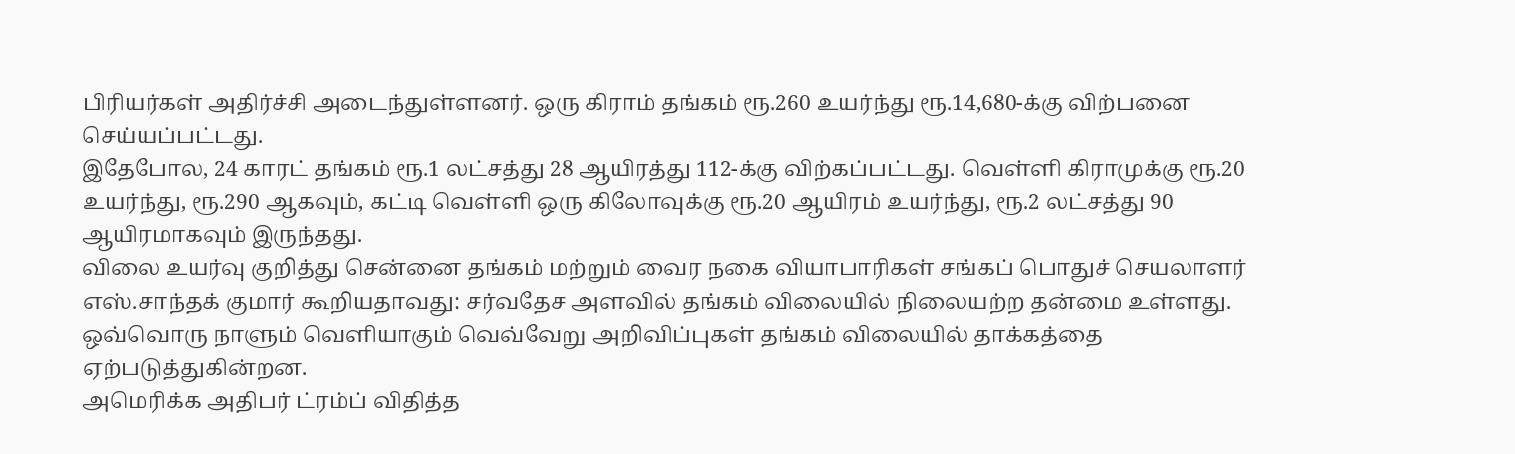பிரியர்கள் அதிர்ச்சி அடைந்துள்ளனர். ஒரு கிராம் தங்கம் ரூ.260 உயர்ந்து ரூ.14,680-க்கு விற்பனை செய்யப்பட்டது.
இதேபோல, 24 காரட் தங்கம் ரூ.1 லட்சத்து 28 ஆயிரத்து 112-க்கு விற்கப்பட்டது. வெள்ளி கிராமுக்கு ரூ.20 உயர்ந்து, ரூ.290 ஆகவும், கட்டி வெள்ளி ஒரு கிலோவுக்கு ரூ.20 ஆயிரம் உயர்ந்து, ரூ.2 லட்சத்து 90 ஆயிரமாகவும் இருந்தது.
விலை உயர்வு குறித்து சென்னை தங்கம் மற்றும் வைர நகை வியாபாரிகள் சங்கப் பொதுச் செயலாளர் எஸ்.சாந்தக் குமார் கூறியதாவது: சர்வதேச அளவில் தங்கம் விலையில் நிலையற்ற தன்மை உள்ளது. ஒவ்வொரு நாளும் வெளியாகும் வெவ்வேறு அறிவிப்புகள் தங்கம் விலையில் தாக்கத்தை ஏற்படுத்துகின்றன.
அமெரிக்க அதிபர் ட்ரம்ப் விதித்த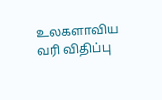உலகளாவிய வரி விதிப்பு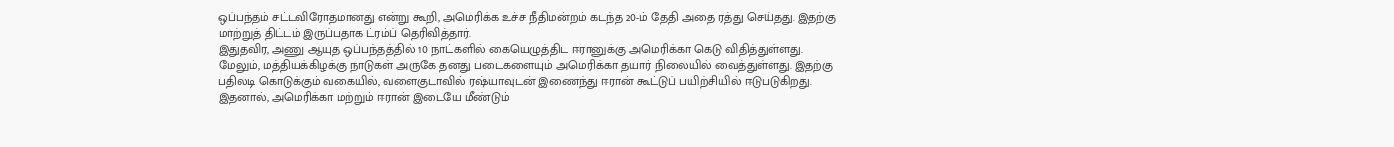ஒப்பந்தம் சட்டவிரோதமானது என்று கூறி, அமெரிக்க உச்ச நீதிமன்றம் கடந்த 20-ம் தேதி அதை ரத்து செய்தது. இதற்கு மாற்றுத் திட்டம் இருப்பதாக ட்ரம்ப் தெரிவித்தார்.
இதுதவிர, அணு ஆயுத ஒப்பந்தத்தில் 10 நாட்களில் கையெழுத்திட ஈரானுக்கு அமெரிக்கா கெடு விதித்துள்ளது. மேலும், மத்தியக்கிழக்கு நாடுகள் அருகே தனது படைகளையும் அமெரிக்கா தயார் நிலையில் வைத்துள்ளது. இதற்கு பதிலடி கொடுக்கும் வகையில், வளைகுடாவில் ரஷ்யாவுடன் இணைந்து ஈரான் கூட்டுப் பயிற்சியில் ஈடுபடுகிறது. இதனால், அமெரிக்கா மற்றும் ஈரான் இடையே மீண்டும்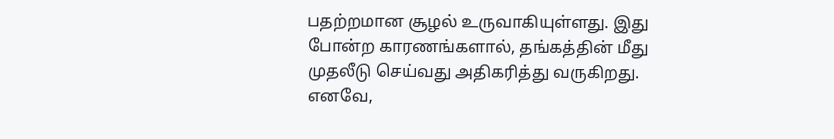பதற்றமான சூழல் உருவாகியுள்ளது. இது போன்ற காரணங்களால், தங்கத்தின் மீது முதலீடு செய்வது அதிகரித்து வருகிறது. எனவே,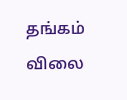தங்கம் விலை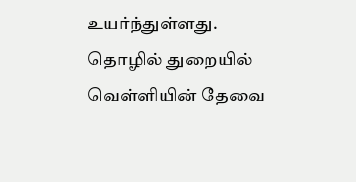உயர்ந்துள்ளது.
தொழில் துறையில் வெள்ளியின் தேவை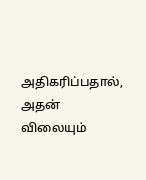அதிகரிப்பதால், அதன் விலையும்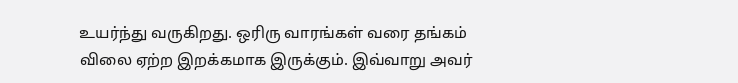உயர்ந்து வருகிறது. ஒரிரு வாரங்கள் வரை தங்கம் விலை ஏற்ற இறக்கமாக இருக்கும். இவ்வாறு அவர்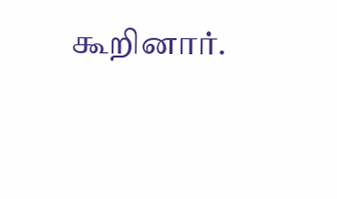கூறினார்.